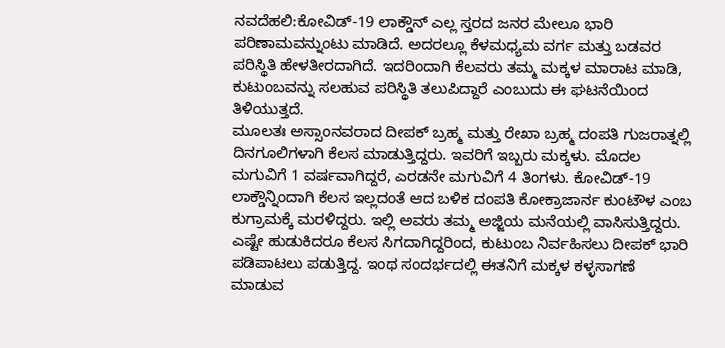ನವದೆಹಲಿ:ಕೋವಿಡ್-19 ಲಾಕ್ಡೌನ್ ಎಲ್ಲ ಸ್ತರದ ಜನರ ಮೇಲೂ ಭಾರಿ ಪರಿಣಾಮವನ್ನುಂಟು ಮಾಡಿದೆ. ಅದರಲ್ಲೂ ಕೆಳಮಧ್ಯಮ ವರ್ಗ ಮತ್ತು ಬಡವರ ಪರಿಸ್ಥಿತಿ ಹೇಳತೀರದಾಗಿದೆ. ಇದರಿಂದಾಗಿ ಕೆಲವರು ತಮ್ಮ ಮಕ್ಕಳ ಮಾರಾಟ ಮಾಡಿ, ಕುಟುಂಬವನ್ನು ಸಲಹುವ ಪರಿಸ್ಥಿತಿ ತಲುಪಿದ್ದಾರೆ ಎಂಬುದು ಈ ಘಟನೆಯಿಂದ ತಿಳಿಯುತ್ತದೆ.
ಮೂಲತಃ ಅಸ್ಸಾಂನವರಾದ ದೀಪಕ್ ಬ್ರಹ್ಮ ಮತ್ತು ರೇಖಾ ಬ್ರಹ್ಮ ದಂಪತಿ ಗುಜರಾತ್ನಲ್ಲಿ ದಿನಗೂಲಿಗಳಾಗಿ ಕೆಲಸ ಮಾಡುತ್ತಿದ್ದರು. ಇವರಿಗೆ ಇಬ್ಬರು ಮಕ್ಕಳು. ಮೊದಲ ಮಗುವಿಗೆ 1 ವರ್ಷವಾಗಿದ್ದರೆ, ಎರಡನೇ ಮಗುವಿಗೆ 4 ತಿಂಗಳು. ಕೋವಿಡ್-19 ಲಾಕ್ಡೌನ್ನಿಂದಾಗಿ ಕೆಲಸ ಇಲ್ಲದಂತೆ ಆದ ಬಳಿಕ ದಂಪತಿ ಕೋಕ್ರಾಜಾರ್ನ ಕುಂಟೌಳ ಎಂಬ ಕುಗ್ರಾಮಕ್ಕೆ ಮರಳಿದ್ದರು. ಇಲ್ಲಿ ಅವರು ತಮ್ಮ ಅಜ್ಜಿಯ ಮನೆಯಲ್ಲಿ ವಾಸಿಸುತ್ತಿದ್ದರು.
ಎಷ್ಟೇ ಹುಡುಕಿದರೂ ಕೆಲಸ ಸಿಗದಾಗಿದ್ದರಿಂದ, ಕುಟುಂಬ ನಿರ್ವಹಿಸಲು ದೀಪಕ್ ಭಾರಿ ಪಡಿಪಾಟಲು ಪಡುತ್ತಿದ್ದ. ಇಂಥ ಸಂದರ್ಭದಲ್ಲಿ ಈತನಿಗೆ ಮಕ್ಕಳ ಕಳ್ಳಸಾಗಣೆ ಮಾಡುವ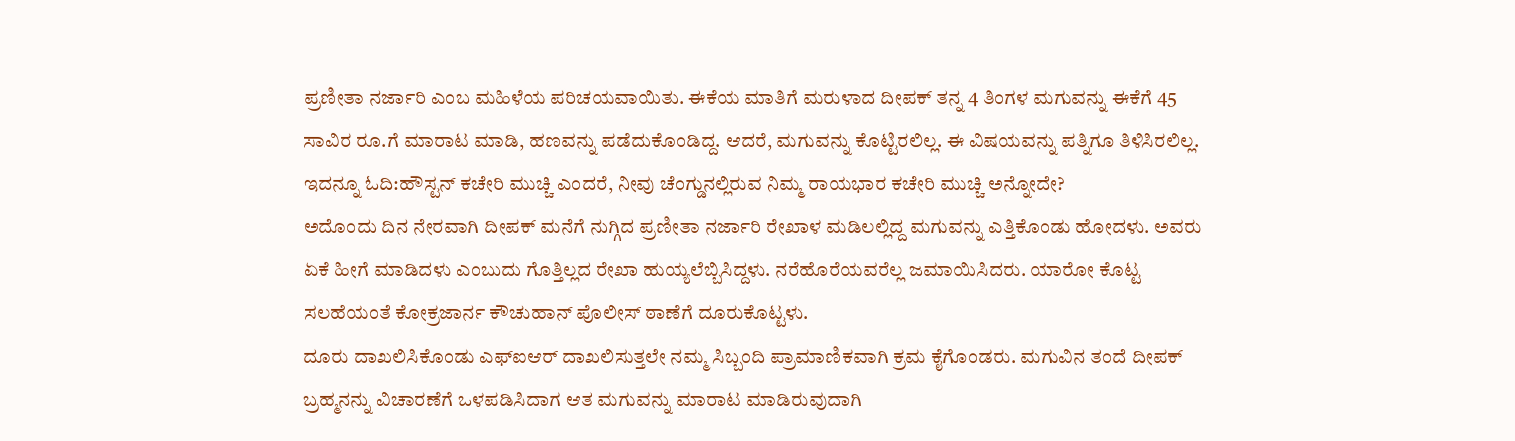ಪ್ರಣೀತಾ ನರ್ಜಾರಿ ಎಂಬ ಮಹಿಳೆಯ ಪರಿಚಯವಾಯಿತು. ಈಕೆಯ ಮಾತಿಗೆ ಮರುಳಾದ ದೀಪಕ್ ತನ್ನ 4 ತಿಂಗಳ ಮಗುವನ್ನು ಈಕೆಗೆ 45 ಸಾವಿರ ರೂ.ಗೆ ಮಾರಾಟ ಮಾಡಿ, ಹಣವನ್ನು ಪಡೆದುಕೊಂಡಿದ್ದ. ಆದರೆ, ಮಗುವನ್ನು ಕೊಟ್ಟಿರಲಿಲ್ಲ. ಈ ವಿಷಯವನ್ನು ಪತ್ನಿಗೂ ತಿಳಿಸಿರಲಿಲ್ಲ.
ಇದನ್ನೂ ಓದಿ:ಹೌಸ್ಟನ್ ಕಚೇರಿ ಮುಚ್ಚಿ ಎಂದರೆ, ನೀವು ಚೆಂಗ್ಡುನಲ್ಲಿರುವ ನಿಮ್ಮ ರಾಯಭಾರ ಕಚೇರಿ ಮುಚ್ಚಿ ಅನ್ನೋದೇ?
ಅದೊಂದು ದಿನ ನೇರವಾಗಿ ದೀಪಕ್ ಮನೆಗೆ ನುಗ್ಗಿದ ಪ್ರಣೀತಾ ನರ್ಜಾರಿ ರೇಖಾಳ ಮಡಿಲಲ್ಲಿದ್ದ ಮಗುವನ್ನು ಎತ್ತಿಕೊಂಡು ಹೋದಳು. ಅವರು ಏಕೆ ಹೀಗೆ ಮಾಡಿದಳು ಎಂಬುದು ಗೊತ್ತಿಲ್ಲದ ರೇಖಾ ಹುಯ್ಯಲೆಬ್ಬಿಸಿದ್ದಳು. ನರೆಹೊರೆಯವರೆಲ್ಲ ಜಮಾಯಿಸಿದರು. ಯಾರೋ ಕೊಟ್ಟ ಸಲಹೆಯಂತೆ ಕೋಕ್ರಜಾರ್ನ ಕೌಚುಹಾನ್ ಪೊಲೀಸ್ ಠಾಣೆಗೆ ದೂರುಕೊಟ್ಟಳು.
ದೂರು ದಾಖಲಿಸಿಕೊಂಡು ಎಫ್ಐಆರ್ ದಾಖಲಿಸುತ್ತಲೇ ನಮ್ಮ ಸಿಬ್ಬಂದಿ ಪ್ರಾಮಾಣಿಕವಾಗಿ ಕ್ರಮ ಕೈಗೊಂಡರು. ಮಗುವಿನ ತಂದೆ ದೀಪಕ್ ಬ್ರಹ್ಮನನ್ನು ವಿಚಾರಣೆಗೆ ಒಳಪಡಿಸಿದಾಗ ಆತ ಮಗುವನ್ನು ಮಾರಾಟ ಮಾಡಿರುವುದಾಗಿ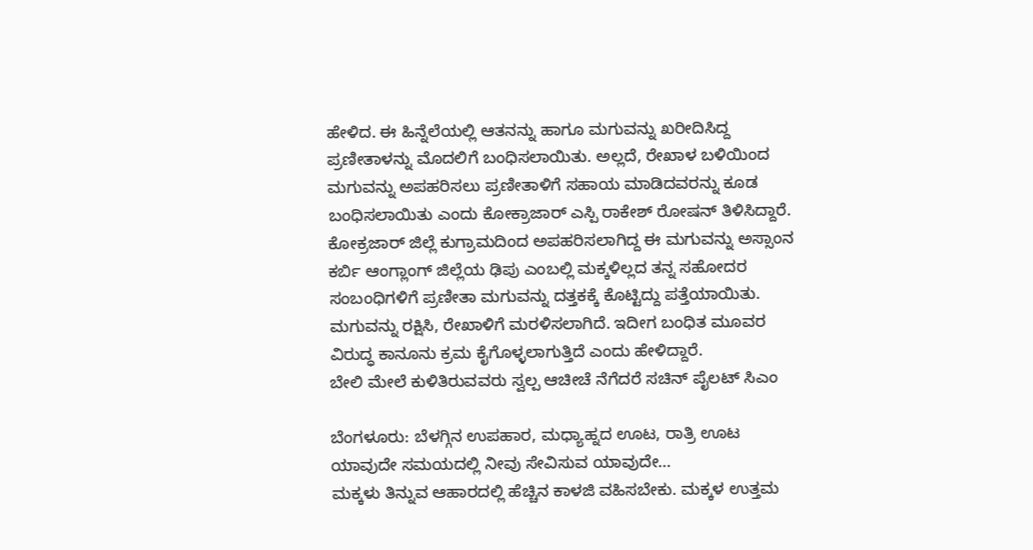ಹೇಳಿದ. ಈ ಹಿನ್ನೆಲೆಯಲ್ಲಿ ಆತನನ್ನು ಹಾಗೂ ಮಗುವನ್ನು ಖರೀದಿಸಿದ್ದ ಪ್ರಣೀತಾಳನ್ನು ಮೊದಲಿಗೆ ಬಂಧಿಸಲಾಯಿತು. ಅಲ್ಲದೆ, ರೇಖಾಳ ಬಳಿಯಿಂದ ಮಗುವನ್ನು ಅಪಹರಿಸಲು ಪ್ರಣೀತಾಳಿಗೆ ಸಹಾಯ ಮಾಡಿದವರನ್ನು ಕೂಡ ಬಂಧಿಸಲಾಯಿತು ಎಂದು ಕೋಕ್ರಾಜಾರ್ ಎಸ್ಪಿ ರಾಕೇಶ್ ರೋಷನ್ ತಿಳಿಸಿದ್ದಾರೆ.
ಕೋಕ್ರಜಾರ್ ಜಿಲ್ಲೆ ಕುಗ್ರಾಮದಿಂದ ಅಪಹರಿಸಲಾಗಿದ್ದ ಈ ಮಗುವನ್ನು ಅಸ್ಸಾಂನ ಕರ್ಬಿ ಆಂಗ್ಲಾಂಗ್ ಜಿಲ್ಲೆಯ ಢಿಪು ಎಂಬಲ್ಲಿ ಮಕ್ಕಳಿಲ್ಲದ ತನ್ನ ಸಹೋದರ ಸಂಬಂಧಿಗಳಿಗೆ ಪ್ರಣೀತಾ ಮಗುವನ್ನು ದತ್ತಕಕ್ಕೆ ಕೊಟ್ಟಿದ್ದು ಪತ್ತೆಯಾಯಿತು. ಮಗುವನ್ನು ರಕ್ಷಿಸಿ, ರೇಖಾಳಿಗೆ ಮರಳಿಸಲಾಗಿದೆ. ಇದೀಗ ಬಂಧಿತ ಮೂವರ ವಿರುದ್ಧ ಕಾನೂನು ಕ್ರಮ ಕೈಗೊಳ್ಳಲಾಗುತ್ತಿದೆ ಎಂದು ಹೇಳಿದ್ದಾರೆ.
ಬೇಲಿ ಮೇಲೆ ಕುಳಿತಿರುವವರು ಸ್ವಲ್ಪ ಆಚೀಚೆ ನೆಗೆದರೆ ಸಚಿನ್ ಪೈಲಟ್ ಸಿಎಂ

ಬೆಂಗಳೂರು: ಬೆಳಗ್ಗಿನ ಉಪಹಾರ, ಮಧ್ಯಾಹ್ನದ ಊಟ, ರಾತ್ರಿ ಊಟ ಯಾವುದೇ ಸಮಯದಲ್ಲಿ ನೀವು ಸೇವಿಸುವ ಯಾವುದೇ…
ಮಕ್ಕಳು ತಿನ್ನುವ ಆಹಾರದಲ್ಲಿ ಹೆಚ್ಚಿನ ಕಾಳಜಿ ವಹಿಸಬೇಕು. ಮಕ್ಕಳ ಉತ್ತಮ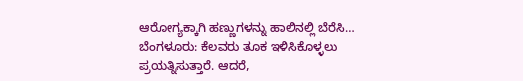ಆರೋಗ್ಯಕ್ಕಾಗಿ ಹಣ್ಣುಗಳನ್ನು ಹಾಲಿನಲ್ಲಿ ಬೆರೆಸಿ…
ಬೆಂಗಳೂರು: ಕೆಲವರು ತೂಕ ಇಳಿಸಿಕೊಳ್ಳಲು ಪ್ರಯತ್ನಿಸುತ್ತಾರೆ. ಆದರೆ,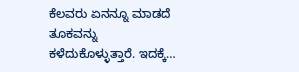ಕೆಲವರು ಏನನ್ನೂ ಮಾಡದೆ ತೂಕವನ್ನು ಕಳೆದುಕೊಳ್ಳುತ್ತಾರೆ. ಇದಕ್ಕೆ…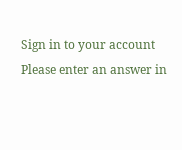Sign in to your account
Please enter an answer in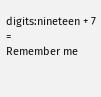digits:nineteen + 7 =
Remember me